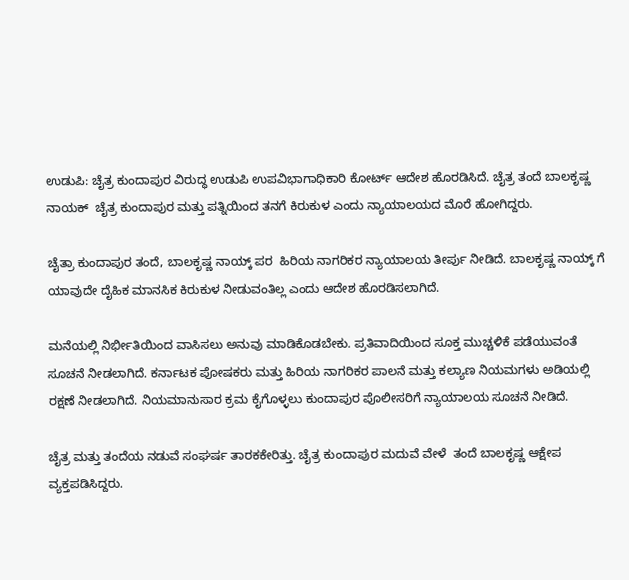ಉಡುಪಿ: ಚೈತ್ರ ಕುಂದಾಪುರ ವಿರುದ್ಧ ಉಡುಪಿ ಉಪವಿಭಾಗಾಧಿಕಾರಿ ಕೋರ್ಟ್ ಆದೇಶ ಹೊರಡಿಸಿದೆ. ಚೈತ್ರ ತಂದೆ ಬಾಲಕೃಷ್ಣ ನಾಯಕ್  ಚೈತ್ರ ಕುಂದಾಪುರ ಮತ್ತು ಪತ್ನಿಯಿಂದ ತನಗೆ ಕಿರುಕುಳ ಎಂದು ನ್ಯಾಯಾಲಯದ ಮೊರೆ ಹೋಗಿದ್ದರು.

ಚೈತ್ರಾ ಕುಂದಾಪುರ ತಂದೆ, ಬಾಲಕೃಷ್ಣ ನಾಯ್ಕ್ ಪರ  ಹಿರಿಯ ನಾಗರಿಕರ ನ್ಯಾಯಾಲಯ ತೀರ್ಪು ನೀಡಿದೆ. ಬಾಲಕೃಷ್ಣ ನಾಯ್ಕ್ ಗೆ ಯಾವುದೇ ದೈಹಿಕ ಮಾನಸಿಕ ಕಿರುಕುಳ ನೀಡುವಂತಿಲ್ಲ ಎಂದು ಆದೇಶ ಹೊರಡಿಸಲಾಗಿದೆ.

ಮನೆಯಲ್ಲಿ ನಿರ್ಭೀತಿಯಿಂದ ವಾಸಿಸಲು ಅನುವು ಮಾಡಿಕೊಡಬೇಕು. ಪ್ರತಿವಾದಿಯಿಂದ ಸೂಕ್ತ ಮುಚ್ಚಳಿಕೆ ಪಡೆಯುವಂತೆ ಸೂಚನೆ ನೀಡಲಾಗಿದೆ. ಕರ್ನಾಟಕ ಪೋಷಕರು ಮತ್ತು ಹಿರಿಯ ನಾಗರಿಕರ ಪಾಲನೆ ಮತ್ತು ಕಲ್ಯಾಣ ನಿಯಮಗಳು ಅಡಿಯಲ್ಲಿ ರಕ್ಷಣೆ ನೀಡಲಾಗಿದೆ. ನಿಯಮಾನುಸಾರ ಕ್ರಮ ಕೈಗೊಳ್ಳಲು ಕುಂದಾಪುರ ಪೊಲೀಸರಿಗೆ ನ್ಯಾಯಾಲಯ ಸೂಚನೆ ನೀಡಿದೆ.

ಚೈತ್ರ ಮತ್ತು ತಂದೆಯ ನಡುವೆ ಸಂಘರ್ಷ ತಾರಕಕೇರಿತ್ತು. ಚೈತ್ರ ಕುಂದಾಪುರ ಮದುವೆ ವೇಳೆ  ತಂದೆ ಬಾಲಕೃಷ್ಣ ಆಕ್ಷೇಪ ವ್ಯಕ್ತಪಡಿಸಿದ್ದರು.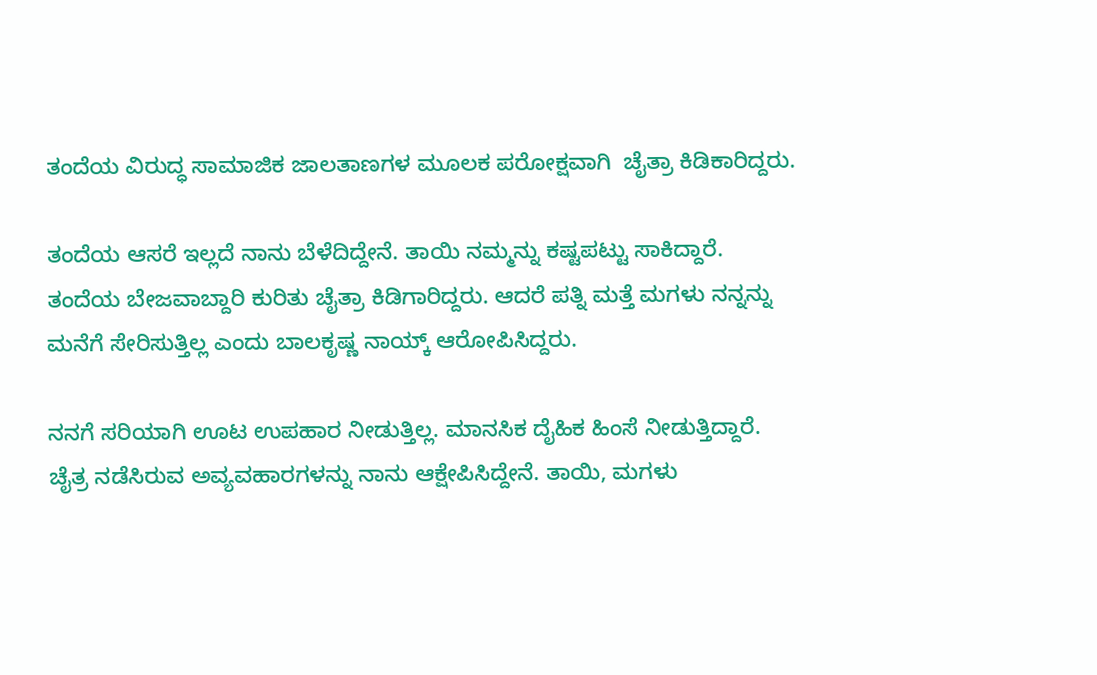ತಂದೆಯ ವಿರುದ್ಧ ಸಾಮಾಜಿಕ ಜಾಲತಾಣಗಳ ಮೂಲಕ ಪರೋಕ್ಷವಾಗಿ  ಚೈತ್ರಾ ಕಿಡಿಕಾರಿದ್ದರು.

ತಂದೆಯ ಆಸರೆ ಇಲ್ಲದೆ ನಾನು ಬೆಳೆದಿದ್ದೇನೆ. ತಾಯಿ ನಮ್ಮನ್ನು ಕಷ್ಟಪಟ್ಟು ಸಾಕಿದ್ದಾರೆ. ತಂದೆಯ ಬೇಜವಾಬ್ದಾರಿ ಕುರಿತು ಚೈತ್ರಾ ಕಿಡಿಗಾರಿದ್ದರು. ಆದರೆ ಪತ್ನಿ ಮತ್ತೆ ಮಗಳು ನನ್ನನ್ನು ಮನೆಗೆ ಸೇರಿಸುತ್ತಿಲ್ಲ ಎಂದು ಬಾಲಕೃಷ್ಣ ನಾಯ್ಕ್ ಆರೋಪಿಸಿದ್ದರು.

ನನಗೆ ಸರಿಯಾಗಿ ಊಟ ಉಪಹಾರ ನೀಡುತ್ತಿಲ್ಲ. ಮಾನಸಿಕ ದೈಹಿಕ ಹಿಂಸೆ ನೀಡುತ್ತಿದ್ದಾರೆ. ಚೈತ್ರ ನಡೆಸಿರುವ ಅವ್ಯವಹಾರಗಳನ್ನು ನಾನು ಆಕ್ಷೇಪಿಸಿದ್ದೇನೆ. ತಾಯಿ, ಮಗಳು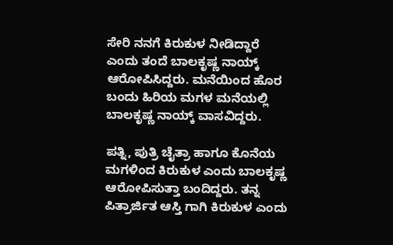ಸೇರಿ ನನಗೆ ಕಿರುಕುಳ ನೀಡಿದ್ದಾರೆ ಎಂದು ತಂದೆ ಬಾಲಕೃಷ್ಣ ನಾಯ್ಕ್  ಆರೋಪಿಸಿದ್ದರು. ಮನೆಯಿಂದ ಹೊರ ಬಂದು ಹಿರಿಯ ಮಗಳ ಮನೆಯಲ್ಲಿ  ಬಾಲಕೃಷ್ಣ ನಾಯ್ಕ್ ವಾಸವಿದ್ದರು.

ಪತ್ನಿ, ಪುತ್ರಿ ಚೈತ್ರಾ ಹಾಗೂ ಕೊನೆಯ ಮಗಳಿಂದ ಕಿರುಕುಳ ಎಂದು ಬಾಲಕೃಷ್ಣ ಆರೋಪಿಸುತ್ತಾ ಬಂದಿದ್ದರು. ತನ್ನ ಪಿತ್ರಾರ್ಜಿತ ಆಸ್ತಿ ಗಾಗಿ ಕಿರುಕುಳ ಎಂದು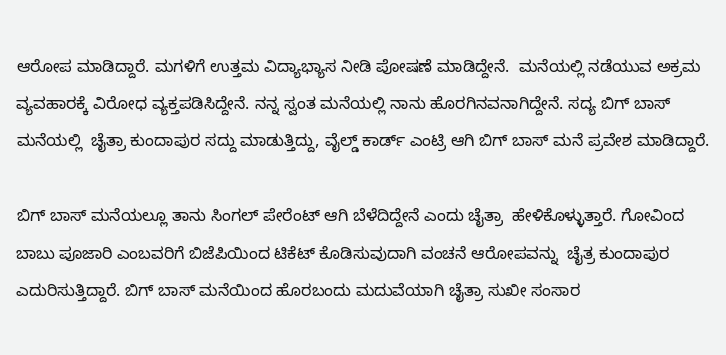ಆರೋಪ ಮಾಡಿದ್ದಾರೆ. ಮಗಳಿಗೆ ಉತ್ತಮ ವಿದ್ಯಾಭ್ಯಾಸ ನೀಡಿ ಪೋಷಣೆ ಮಾಡಿದ್ದೇನೆ.  ಮನೆಯಲ್ಲಿ ನಡೆಯುವ ಅಕ್ರಮ ವ್ಯವಹಾರಕ್ಕೆ ವಿರೋಧ ವ್ಯಕ್ತಪಡಿಸಿದ್ದೇನೆ. ನನ್ನ ಸ್ವಂತ ಮನೆಯಲ್ಲಿ ನಾನು ಹೊರಗಿನವನಾಗಿದ್ದೇನೆ. ಸದ್ಯ ಬಿಗ್ ಬಾಸ್ ಮನೆಯಲ್ಲಿ  ಚೈತ್ರಾ ಕುಂದಾಪುರ ಸದ್ದು ಮಾಡುತ್ತಿದ್ದು, ವೈಲ್ಡ್ ಕಾರ್ಡ್ ಎಂಟ್ರಿ ಆಗಿ ಬಿಗ್ ಬಾಸ್ ಮನೆ ಪ್ರವೇಶ ಮಾಡಿದ್ದಾರೆ.

ಬಿಗ್ ಬಾಸ್ ಮನೆಯಲ್ಲೂ ತಾನು ಸಿಂಗಲ್ ಪೇರೆಂಟ್ ಆಗಿ ಬೆಳೆದಿದ್ದೇನೆ ಎಂದು ಚೈತ್ರಾ  ಹೇಳಿಕೊಳ್ಳುತ್ತಾರೆ. ಗೋವಿಂದ ಬಾಬು ಪೂಜಾರಿ ಎಂಬವರಿಗೆ ಬಿಜೆಪಿಯಿಂದ ಟಿಕೆಟ್ ಕೊಡಿಸುವುದಾಗಿ ವಂಚನೆ ಆರೋಪವನ್ನು  ಚೈತ್ರ ಕುಂದಾಪುರ ಎದುರಿಸುತ್ತಿದ್ದಾರೆ. ಬಿಗ್ ಬಾಸ್ ಮನೆಯಿಂದ ಹೊರಬಂದು ಮದುವೆಯಾಗಿ ಚೈತ್ರಾ ಸುಖೀ ಸಂಸಾರ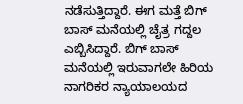ನಡೆಸುತ್ತಿದ್ದಾರೆ. ಈಗ ಮತ್ತೆ ಬಿಗ್ ಬಾಸ್ ಮನೆಯಲ್ಲಿ ಚೈತ್ರ ಗದ್ದಲ ಎಬ್ಬಿಸಿದ್ದಾರೆ. ಬಿಗ್ ಬಾಸ್ ಮನೆಯಲ್ಲಿ ಇರುವಾಗಲೇ ಹಿರಿಯ ನಾಗರಿಕರ ನ್ಯಾಯಾಲಯದ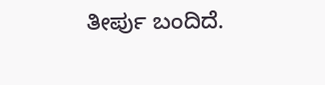ತೀರ್ಪು ಬಂದಿದೆ.